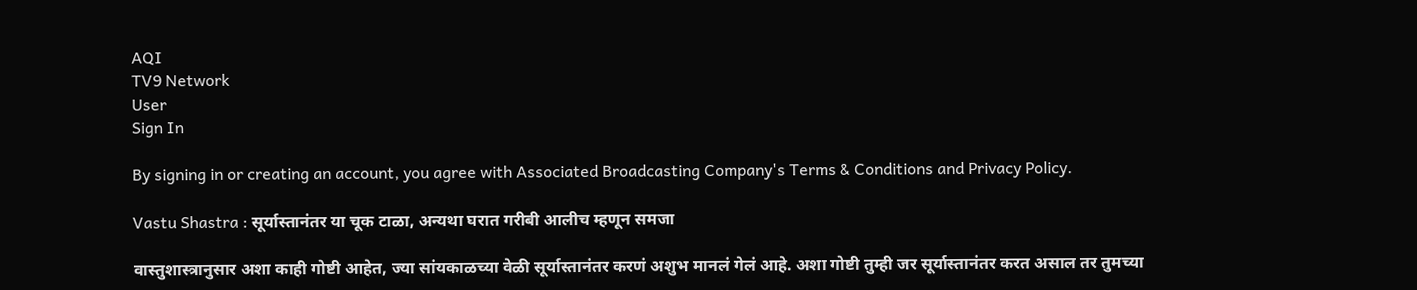AQI
TV9 Network
User
Sign In

By signing in or creating an account, you agree with Associated Broadcasting Company's Terms & Conditions and Privacy Policy.

Vastu Shastra : सूर्यास्तानंतर या चूक टाळा, अन्यथा घरात गरीबी आलीच म्हणून समजा

वास्तुशास्त्रानुसार अशा काही गोष्टी आहेत, ज्या सांयकाळच्या वेळी सूर्यास्तानंतर करणं अशुभ मानलं गेलं आहे. अशा गोष्टी तुम्ही जर सूर्यास्तानंतर करत असाल तर तुमच्या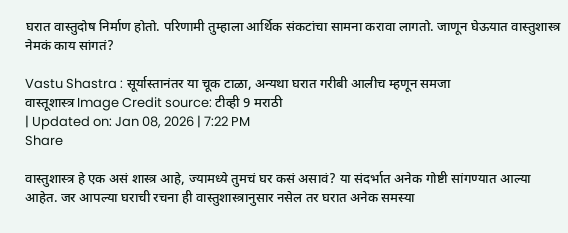घरात वास्तुदोष निर्माण होतो. परिणामी तुम्हाला आर्थिक संकटांचा सामना करावा लागतो. जाणून घेऊयात वास्तुशास्त्र नेमकं काय सांगतं?

Vastu Shastra : सूर्यास्तानंतर या चूक टाळा, अन्यथा घरात गरीबी आलीच म्हणून समजा
वास्तूशास्त्र Image Credit source: टीव्ही 9 मराठी
| Updated on: Jan 08, 2026 | 7:22 PM
Share

वास्तुशास्त्र हे एक असं शास्त्र आहे, ज्यामध्ये तुमचं घर कसं असावं? या संदर्भात अनेक गोष्टी सांगण्यात आल्या आहेत. जर आपल्या घराची रचना ही वास्तुशास्त्रानुसार नसेल तर घरात अनेक समस्या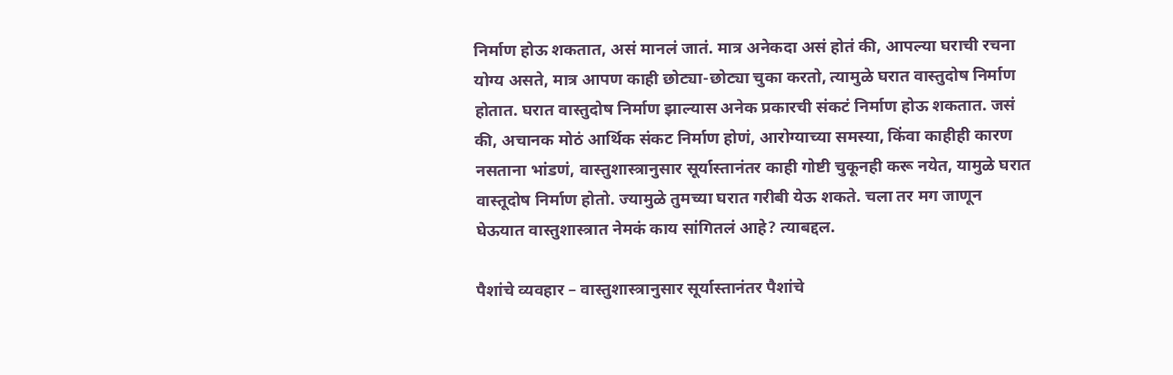निर्माण होऊ शकतात, असं मानलं जातं. मात्र अनेकदा असं होतं की, आपल्या घराची रचना योग्य असते, मात्र आपण काही छोट्या-छोट्या चुका करतो, त्यामुळे घरात वास्तुदोष निर्माण होतात. घरात वास्तुदोष निर्माण झाल्यास अनेक प्रकारची संकटं निर्माण होऊ शकतात. जसं की, अचानक मोठं आर्थिक संकट निर्माण होणं, आरोग्याच्या समस्या, किंवा काहीही कारण नसताना भांडणं, वास्तुशास्त्रानुसार सूर्यास्तानंतर काही गोष्टी चुकूनही करू नयेत, यामुळे घरात वास्तूदोष निर्माण होतो. ज्यामुळे तुमच्या घरात गरीबी येऊ शकते. चला तर मग जाणून घेऊयात वास्तुशास्त्रात नेमकं काय सांगितलं आहे? त्याबद्दल.

पैशांचे व्यवहार – वास्तुशास्त्रानुसार सूर्यास्तानंतर पैशांचे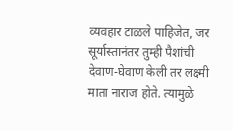व्यवहार टाळले पाहिजेत, जर सूर्यास्तानंतर तुम्ही पैशांची देवाण-घेवाण केली तर लक्ष्मी माता नाराज होते. त्यामुळे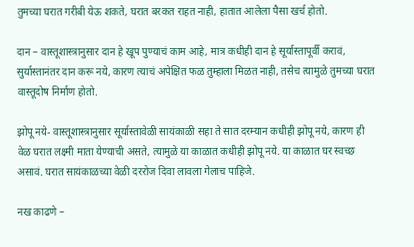तुमच्या घरात गरीबी येऊ शकते, घरात बरकत राहत नाही, हातात आलेला पैसा खर्च होतो.

दान – वास्तूशास्त्रानुसार दान हे खूप पुण्याचं काम आहे, मात्र कधीही दान हे सूर्यास्तापूर्वी करावं, सुर्यास्तानंतर दान करू नये, कारण त्याचं अपेक्षित फळ तुम्हाला मिळत नाही, तसेच त्यामुळे तुमच्या घरात वास्तूदोष निर्माण होतो.

झोपू नये- वास्तूशास्त्रानुसार सूर्यास्तावेळी सायंकाळी सहा ते सात दरम्यान कधीही झोपू नये, कारण ही वेळ घरात लक्ष्मी माता येण्याची असते, त्यामुळे या काळात कधीही झोपू नये. या काळात घर स्वच्छ असावं. घरात सायंकाळच्या वेळी दररोज दिवा लावला गेलाच पाहिजे.

नख काढणे –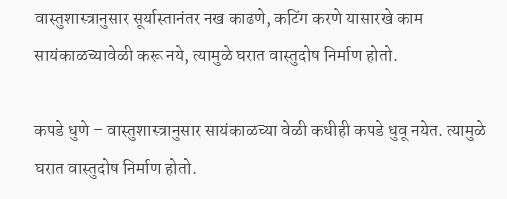वास्तुशास्त्रानुसार सूर्यास्तानंतर नख काढणे, कटिंग करणे यासारखे काम सायंकाळच्यावेळी करू नये, त्यामुळे घरात वास्तुदोष निर्माण होतो.

कपडे धुणे – वास्तुशास्त्रानुसार सायंकाळच्या वेळी कधीही कपडे धुवू नयेत. त्यामुळे घरात वास्तुदोष निर्माण होतो.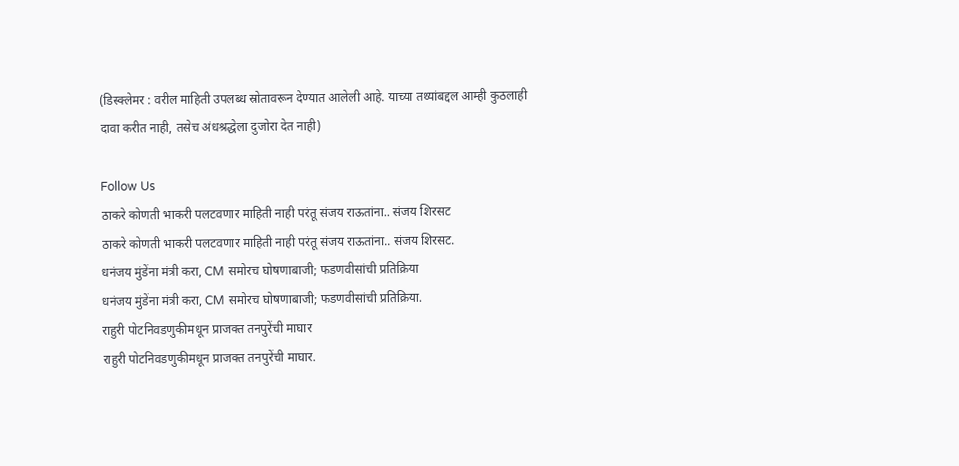(डिस्क्लेमर : वरील माहिती उपलब्ध स्रोतावरून देण्यात आलेली आहे. याच्या तथ्यांबद्दल आम्ही कुठलाही दावा करीत नाही, तसेच अंधश्रद्धेला दुजोरा देत नाही)

Follow Us
ठाकरे कोणती भाकरी पलटवणार माहिती नाही परंतू संजय राऊतांना.. संजय शिरसट
ठाकरे कोणती भाकरी पलटवणार माहिती नाही परंतू संजय राऊतांना.. संजय शिरसट.
धनंजय मुंडेंना मंत्री करा, CM समोरच घोषणाबाजी; फडणवीसांची प्रतिक्रिया
धनंजय मुंडेंना मंत्री करा, CM समोरच घोषणाबाजी; फडणवीसांची प्रतिक्रिया.
राहुरी पोटनिवडणुकीमधून प्राजक्त तनपुरेंची माघार
राहुरी पोटनिवडणुकीमधून प्राजक्त तनपुरेंची माघार.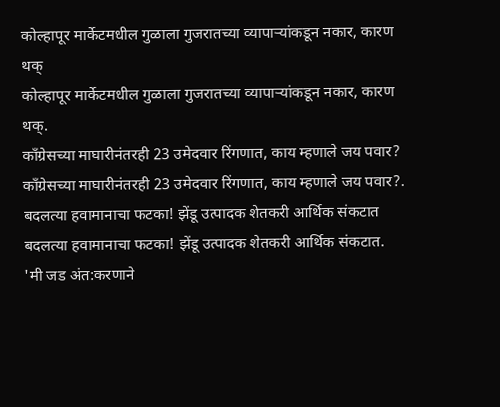कोल्हापूर मार्केटमधील गुळाला गुजरातच्या व्यापाऱ्यांकडून नकार, कारण थक्
कोल्हापूर मार्केटमधील गुळाला गुजरातच्या व्यापाऱ्यांकडून नकार, कारण थक्.
काँग्रेसच्या माघारीनंतरही 23 उमेदवार रिंगणात, काय म्हणाले जय पवार?
काँग्रेसच्या माघारीनंतरही 23 उमेदवार रिंगणात, काय म्हणाले जय पवार?.
बदलत्या हवामानाचा फटका! झेंडू उत्पादक शेतकरी आर्थिक संकटात
बदलत्या हवामानाचा फटका! झेंडू उत्पादक शेतकरी आर्थिक संकटात.
'मी जड अंत:करणाने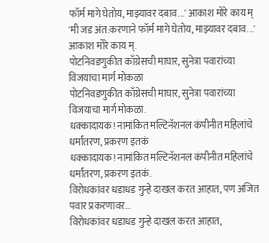फॉर्म मागे घेतोय, माझ्यावर दबाव...' आकाश मोरे काय म्
'मी जड अंत:करणाने फॉर्म मागे घेतोय, माझ्यावर दबाव...' आकाश मोरे काय म्.
पोटनिवडणुकीत काँग्रेसची माघार, सुनेत्रा पवारांच्या विजयाचा मार्ग मोकळा
पोटनिवडणुकीत काँग्रेसची माघार, सुनेत्रा पवारांच्या विजयाचा मार्ग मोकळा.
धक्कादायक! नामांकित मल्टिनॅशनल कंपीनीत महिलांचे धर्मांतरण, प्रकरण इतकं
धक्कादायक! नामांकित मल्टिनॅशनल कंपीनीत महिलांचे धर्मांतरण, प्रकरण इतकं.
विरोधकांवर धडाधड गुन्हे दाखल करत आहात, पण अजित पवार प्रकरणावर...
विरोधकांवर धडाधड गुन्हे दाखल करत आहात,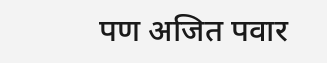पण अजित पवार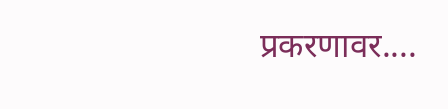प्रकरणावर....